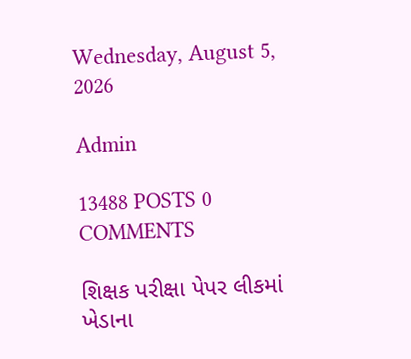Wednesday, August 5, 2026

Admin

13488 POSTS 0 COMMENTS

શિક્ષક પરીક્ષા પેપર લીકમાં ખેડાના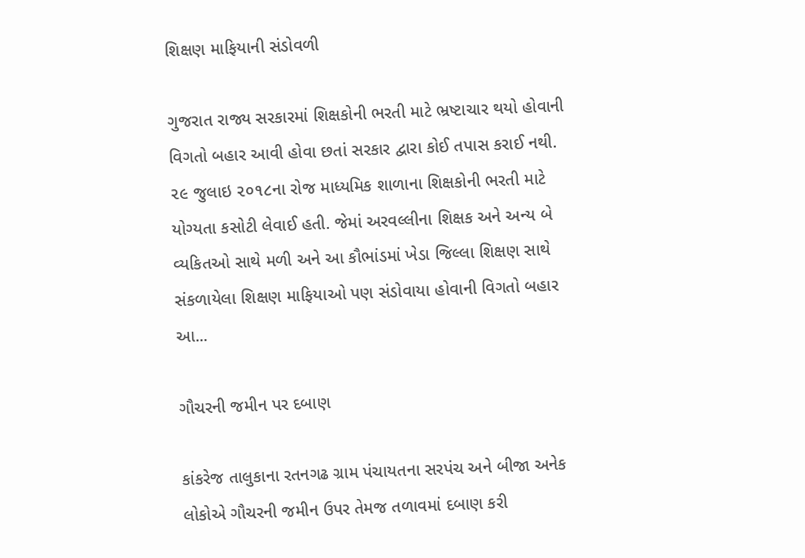શિક્ષણ માફિયાની સંડોવળી

ગુજરાત રાજ્ય સરકારમાં શિક્ષકોની ભરતી માટે ભ્રષ્ટાચાર થયો હોવાની વિગતો બહાર આવી હોવા છતાં સરકાર દ્વારા કોઈ તપાસ કરાઈ નથી. ૨૯ જુલાઇ ૨૦૧૮ના રોજ માધ્યમિક શાળાના શિક્ષકોની ભરતી માટે યોગ્યતા કસોટી લેવાઈ હતી. જેમાં અરવલ્લીના શિક્ષક અને અન્ય બે વ્યકિતઓ સાથે મળી અને આ કૌભાંડમાં ખેડા જિલ્લા શિક્ષણ સાથે સંકળાયેલા શિક્ષણ માફિયાઓ પણ સંડોવાયા હોવાની વિગતો બહાર આ...

ગૌચરની જમીન પર દબાણ

કાંકરેજ તાલુકાના રતનગઢ ગ્રામ પંચાયતના સરપંચ અને બીજા અનેક લોકોએ ગૌચરની જમીન ઉપર તેમજ તળાવમાં દબાણ કરી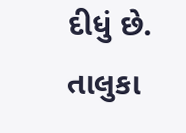દીધું છે. તાલુકા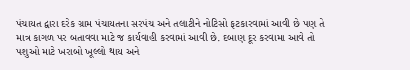પંચાયત દ્વારા દરેક ગ્રામ પંચાયતના સરપંચ અને તલાટીને નોટિસો ફટકારવામાં આવી છે પણ તે માત્ર કાગળ પર બતાવવા માટે જ કાર્યવાહી કરવામાં આવી છે. દબાણ દૂર કરવામા આવે તો પશુઓ માટે ખરાબો ખૂલ્લો થાય અને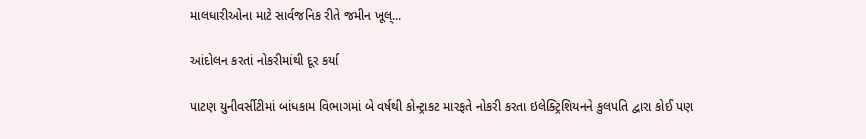માલધારીઓના માટે સાર્વજનિક રીતે જમીન ખૂલ્...

આંદોલન કરતાં નોકરીમાંથી દૂર કર્યા

પાટણ યુનીવર્સીટીમાં બાંધકામ વિભાગમાં બે વર્ષથી કોન્ટ્રાકટ મારફતે નોકરી કરતા ઇલેક્ટ્રિશિયનને કુલપતિ દ્વારા કોઈ પણ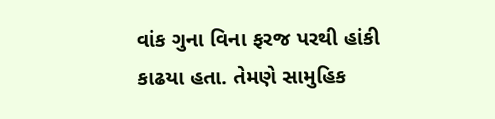વાંક ગુના વિના ફરજ પરથી હાંકી કાઢયા હતા. તેમણે સામુહિક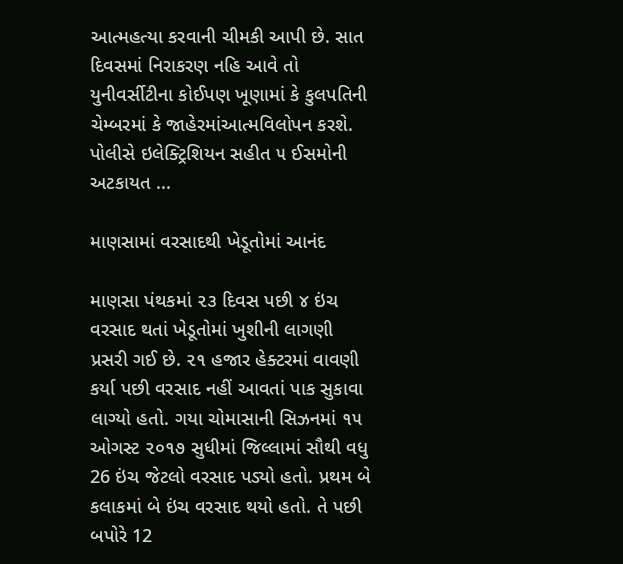આત્મહત્યા કરવાની ચીમકી આપી છે. સાત દિવસમાં નિરાકરણ નહિ આવે તો યુનીવર્સીટીના કોઈપણ ખૂણામાં કે કુલપતિની ચેમ્બરમાં કે જાહેરમાંઆત્મવિલોપન કરશે. પોલીસે ઇલેક્ટ્રિશિયન સહીત ૫ ઈસમોની અટકાયત ...

માણસામાં વરસાદથી ખેડૂતોમાં આનંદ

માણસા પંથકમાં ૨૩ દિવસ પછી ૪ ઇંચ વરસાદ થતાં ખેડૂતોમાં ખુશીની લાગણી પ્રસરી ગઈ છે. ૨૧ હજાર હેક્ટરમાં વાવણી કર્યા પછી વરસાદ નહીં આવતાં પાક સુકાવા લાગ્યો હતો. ગયા ચોમાસાની સિઝનમાં ૧૫ ઓગસ્ટ ૨૦૧૭ સુધીમાં જિલ્લામાં સૌથી વધુ 26 ઇંચ જેટલો વરસાદ પડ્યો હતો. પ્રથમ બે કલાકમાં બે ઇંચ વરસાદ થયો હતો. તે પછી બપોરે 12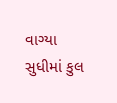વાગ્યા સુધીમાં કુલ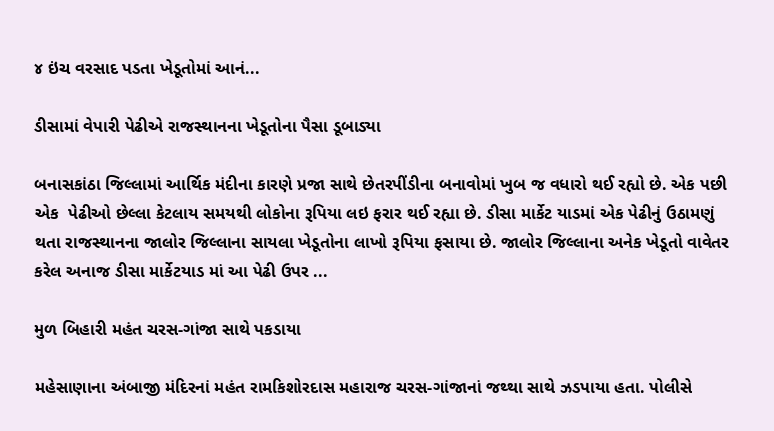૪ ઇંચ વરસાદ પડતા ખેડૂતોમાં આનં...

ડીસામાં વેપારી પેઢીએ રાજસ્થાનના ખેડૂતોના પૈસા ડૂબાડ્યા

બનાસકાંઠા જિલ્લામાં આર્થિક મંદીના કારણે પ્રજા સાથે છેતરપીંડીના બનાવોમાં ખુબ જ વધારો થઈ રહ્યો છે. એક પછી એક  પેઢીઓ છેલ્લા કેટલાય સમયથી લોકોના રૂપિયા લઇ ફરાર થઈ રહ્યા છે. ડીસા માર્કેટ યાડમાં એક પેઢીનું ઉઠામણું થતા રાજસ્થાનના જાલોર જિલ્લાના સાયલા ખેડૂતોના લાખો રૂપિયા ફસાયા છે. જાલોર જિલ્લાના અનેક ખેડૂતો વાવેતર કરેલ અનાજ ડીસા માર્કેટયાડ માં આ પેઢી ઉપર ...

મુળ બિહારી મહંત ચરસ-ગાંજા સાથે પકડાયા

મહેસાણાના અંબાજી મંદિરનાં મહંત રામકિશોરદાસ મહારાજ ચરસ-ગાંજાનાં જથ્થા સાથે ઝડપાયા હતા. પોલીસે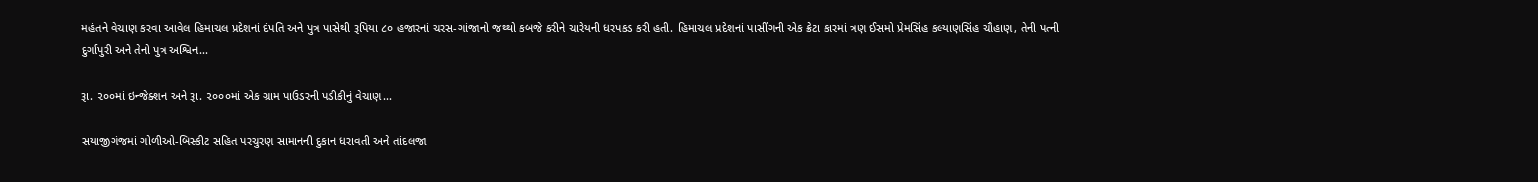મહંતને વેચાણ કરવા આવેલ હિમાચલ પ્રદેશનાં દંપતિ અને પુત્ર પાસેથી રૂપિયા ૮૦ હજારનાં ચરસ-ગાંજાનો જથ્થો કબજે કરીને ચારેયની ધરપકડ કરી હતી. હિમાચલ પ્રદેશનાં પાસીંગની એક ક્રેટા કારમાં ત્રણ ઈસમો પ્રેમસિંહ કલ્યાણસિંહ ચૌહાણ, તેની પત્ની દુર્ગાપુરી અને તેનો પુત્ર અશ્વિન...

રૂા. ૨૦૦માં ઇન્જેક્શન અને રૂા. ૨૦૦૦માં એક ગ્રામ પાઉડરની પડીકીનું વેચાણ...

સયાજીગંજમાં ગોળીઓ-બિસ્કીટ સહિત પરચુરણ સામાનની દુકાન ધરાવતી અને તાંદલજા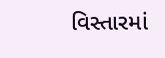વિસ્તારમાં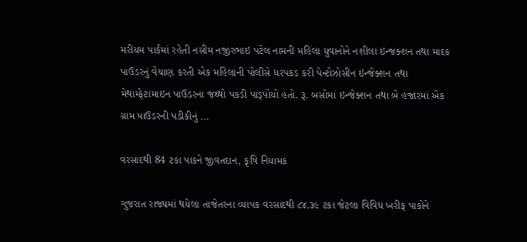મરીયમ પાર્કમાં રહેતી નસીમ નજીરભાઇ પટેલ નામની મહિલા યુવાનોને નશીલા ઇન્જક્શન તથા માદક પાઉડરનું વેચાણ કરતી એક મહિલાની પોલીસે ધરપકડ કરી પેન્ટોઝોસીન ઇન્જેક્શન તથા મેથામ્ફેટામાઇન પાઉડરના જથ્થો પકડી પાડ્પોયો હતો. રૂ. બસોમાં ઇન્જેક્શન તથા બે હજારમાં એક ગ્રામ પાઉડરની પડીકીનું ...

વરસાદથી 84 ટકા પાકને જીવતદાન, કૃષિ નિયામક

ગુજરાત રાજ્યમાં થયેલા તાજેતરના વ્યાપક વરસાદથી ૮૪.૩૯ ટકા જેટલા વિવિધ ખરીફ પાકોને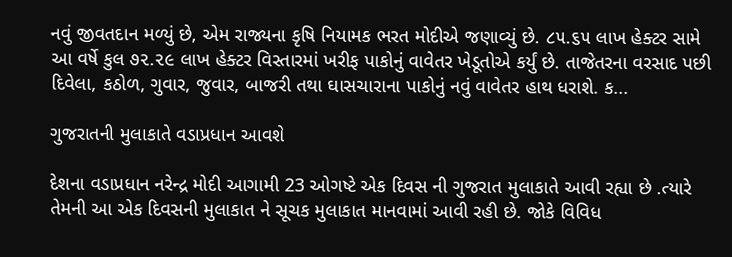નવું જીવતદાન મળ્યું છે, એમ રાજ્યના કૃષિ નિયામક ભરત મોદીએ જણાવ્યું છે. ૮૫.૬૫ લાખ હેક્ટર સામે આ વર્ષે કુલ ૭૨.૨૯ લાખ હેક્ટર વિસ્તારમાં ખરીફ પાકોનું વાવેતર ખેડૂતોએ કર્યું છે. તાજેતરના વરસાદ પછી દિવેલા, કઠોળ, ગુવાર, જુવાર, બાજરી તથા ઘાસચારાના પાકોનું નવું વાવેતર હાથ ધરાશે. ક...

ગુજરાતની મુલાકાતે વડાપ્રધાન આવશે

દેશના વડાપ્રધાન નરેન્દ્ર મોદી આગામી 23 ઓગષ્ટે એક દિવસ ની ગુજરાત મુલાકાતે આવી રહ્યા છે .ત્યારે તેમની આ એક દિવસની મુલાકાત ને સૂચક મુલાકાત માનવામાં આવી રહી છે. જોકે વિવિધ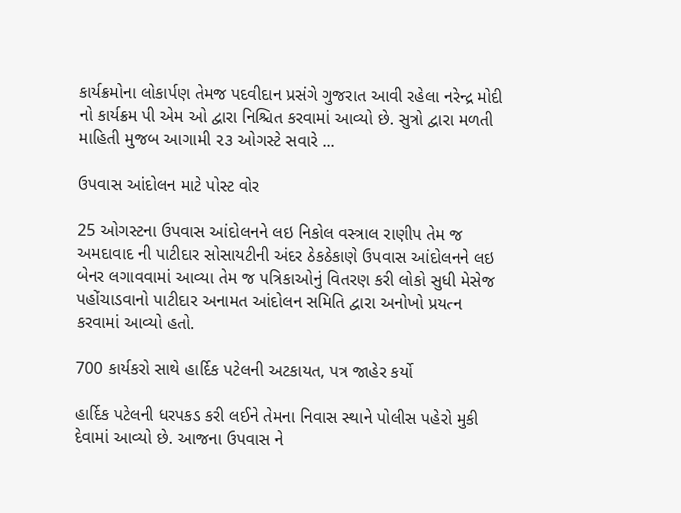કાર્યક્રમોના લોકાર્પણ તેમજ પદવીદાન પ્રસંગે ગુજરાત આવી રહેલા નરેન્દ્ર મોદી નો કાર્યક્રમ પી એમ ઓ દ્વારા નિશ્ચિત કરવામાં આવ્યો છે. સુત્રો દ્વારા મળતી માહિતી મુજબ આગામી ૨૩ ઓગસ્ટે સવારે ...

ઉપવાસ આંદોલન માટે પોસ્ટ વોર

25 ઓગસ્ટના ઉપવાસ આંદોલનને લઇ નિકોલ વસ્ત્રાલ રાણીપ તેમ જ અમદાવાદ ની પાટીદાર સોસાયટીની અંદર ઠેકઠેકાણે ઉપવાસ આંદોલનને લઇ બેનર લગાવવામાં આવ્યા તેમ જ પત્રિકાઓનું વિતરણ કરી લોકો સુધી મેસેજ પહોંચાડવાનો પાટીદાર અનામત આંદોલન સમિતિ દ્વારા અનોખો પ્રયત્ન કરવામાં આવ્યો હતો.

700 કાર્યકરો સાથે હાર્દિક પટેલની અટકાયત, પત્ર જાહેર કર્યો

હાર્દિક પટેલની ધરપકડ કરી લઈને તેમના નિવાસ સ્થાને પોલીસ પહેરો મુકી દેવામાં આવ્યો છે. આજના ઉપવાસ ને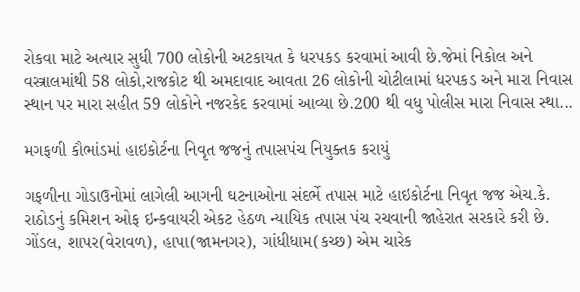રોકવા માટે અત્યાર સુધી 700 લોકોની અટકાયત કે ધરપકડ કરવામાં આવી છે.જેમાં નિકોલ અને વસ્ત્રાલમાંથી 58 લોકો,રાજકોટ થી અમદાવાદ આવતા 26 લોકોની ચોટીલામાં ધરપકડ અને મારા નિવાસ સ્થાન પર મારા સહીત 59 લોકોને નજરકેદ કરવામાં આવ્યા છે.200 થી વધુ પોલીસ મારા નિવાસ સ્થા...

મગફળી કૌભાંડમાં હાઇકોર્ટના નિવૃત જજનું તપાસપંચ નિયુક્તક કરાયું

ગફળીના ગોડાઉનોમાં લાગેલી આગની ઘટનાઓના સંદર્ભે તપાસ માટે હાઇકોર્ટના નિવૃત જજ એચ.કે. રાઠોડનું કમિશન ઓફ ઇન્કવાયરી એકટ હેઠળ ન્યાયિક તપાસ પંચ રચવાની જાહેરાત સરકારે કરી છે. ગોંડલ, શાપર(વેરાવળ), હાપા(જામનગર), ગાંધીધામ(કચ્છ) એમ ચારેક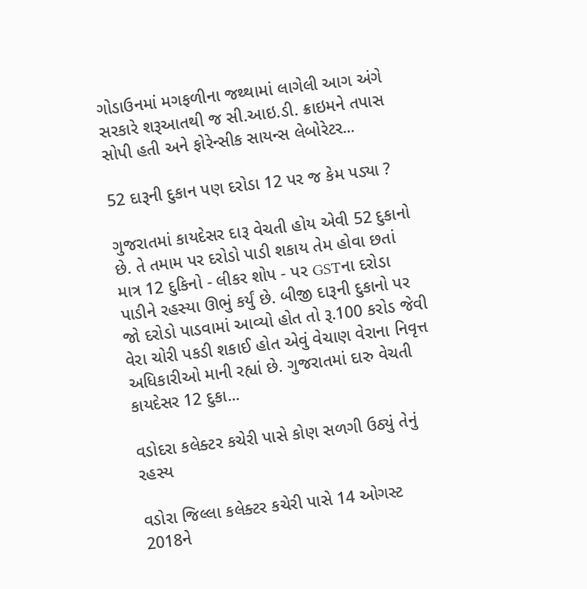ગોડાઉનમાં મગફળીના જથ્થામાં લાગેલી આગ અંગે સરકારે શરૂઆતથી જ સી.આઇ.ડી. ક્રાઇમને તપાસ સોપી હતી અને ફોરેન્સીક સાયન્સ લેબોરેટર...

52 દારૂની દુકાન પણ દરોડા 12 પર જ કેમ પડ્યા ?

ગુજરાતમાં કાયદેસર દારૂ વેચતી હોય એવી 52 દુકાનો છે. તે તમામ પર દરોડો પાડી શકાય તેમ હોવા છતાં માત્ર 12 દુકિનો - લીકર શોપ - પર GSTના દરોડા પાડીને રહસ્યા ઊભું કર્યું છે. બીજી દારૂની દુકાનો પર જો દરોડો પાડવામાં આવ્યો હોત તો રૂ.100 કરોડ જેવી વેરા ચોરી પકડી શકાઈ હોત એવું વેચાણ વેરાના નિવૃત્ત અધિકારીઓ માની રહ્યાં છે. ગુજરાતમાં દારુ વેચતી કાયદેસર 12 દુકા...

વડોદરા કલેક્ટર કચેરી પાસે કોણ સળગી ઉઠ્યું તેનું રહસ્ય

વડોરા જિલ્લા કલેક્ટર કચેરી પાસે 14 ઓગસ્ટ 2018ને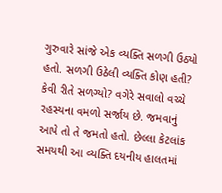ગુરુવારે સાંજે એક વ્યક્તિ સળગી ઉઠ્યો હતો. સળગી ઉઠેલી વ્યક્તિ કોણ હતી? કેવી રીતે સળગ્યો? વગેરે સવાલો વચ્ચે રહસ્યના વમળો સર્જાય છે. જમવાનું આપે તો તે જમતો હતો. છેલ્લા કેટલાંક સમયથી આ વ્યક્તિ દયનીય હાલતમાં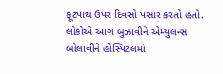ફૂટપાથ ઉપર દિવસો પસાર કરતો હતો. લોકોએ આગ બુઝાવીને એમ્યુલન્સ બોલાવીને હોસ્પિટલમાં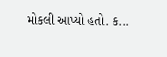મોકલી આપ્યો હતો. ક...